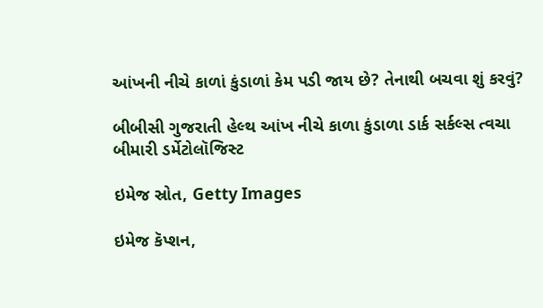આંખની નીચે કાળાં કુંડાળાં કેમ પડી જાય છે? તેનાથી બચવા શું કરવું?

બીબીસી ગુજરાતી હેલ્થ આંખ નીચે કાળા કુંડાળા ડાર્ક સર્કલ્સ ત્વચા બીમારી ડર્મેટોલૉજિસ્ટ

ઇમેજ સ્રોત, Getty Images

ઇમેજ કૅપ્શન,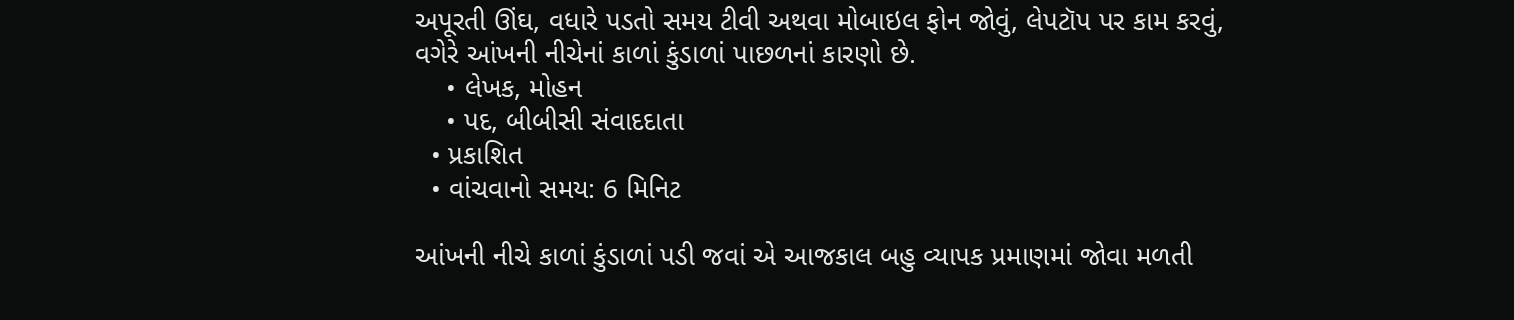અપૂરતી ઊંઘ, વધારે પડતો સમય ટીવી અથવા મોબાઇલ ફોન જોવું, લેપટૉપ પર કામ કરવું, વગેરે આંખની નીચેનાં કાળાં કુંડાળાં પાછળનાં કારણો છે.
    • લેખક, મોહન
    • પદ, બીબીસી સંવાદદાતા
  • પ્રકાશિત
  • વાંચવાનો સમય: 6 મિનિટ

આંખની નીચે કાળાં કુંડાળાં પડી જવાં એ આજકાલ બહુ વ્યાપક પ્રમાણમાં જોવા મળતી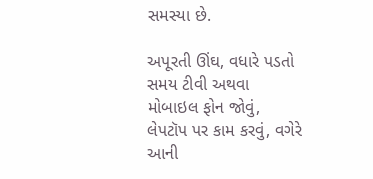સમસ્યા છે.

અપૂરતી ઊંઘ, વધારે પડતો સમય ટીવી અથવા મોબાઇલ ફોન જોવું, લેપટૉપ પર કામ કરવું, વગેરે આની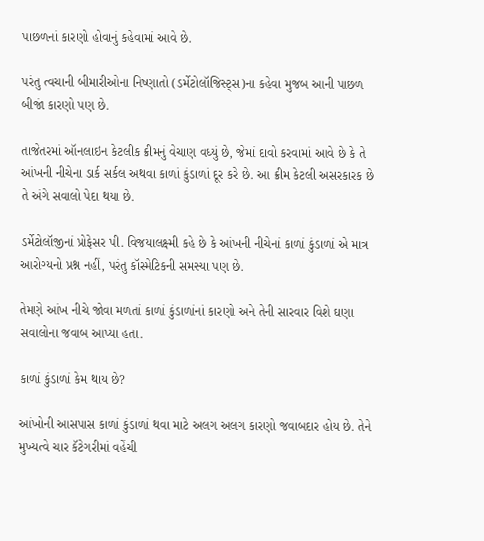પાછળનાં કારણો હોવાનું કહેવામાં આવે છે.

પરંતુ ત્વચાની બીમારીઓના નિષ્ણાતો (ડર્મેટોલૉજિસ્ટ્સ)ના કહેવા મુજબ આની પાછળ બીજાં કારણો પણ છે.

તાજેતરમાં ઑનલાઇન કેટલીક ક્રીમનું વેચાણ વધ્યું છે, જેમાં દાવો કરવામાં આવે છે કે તે આંખની નીચેના ડાર્ક સર્કલ અથવા કાળાં કુંડાળાં દૂર કરે છે. આ ક્રીમ કેટલી અસરકારક છે તે અંગે સવાલો પેદા થયા છે.

ડર્મેટોલૉજીનાં પ્રોફેસર પી. વિજયાલક્ષ્મી કહે છે કે આંખની નીચેનાં કાળાં કુંડાળાં એ માત્ર આરોગ્યનો પ્રશ્ન નહીં, પરંતુ કૉસ્મેટિકની સમસ્યા પણ છે.

તેમણે આંખ નીચે જોવા મળતાં કાળાં કુંડાળાંનાં કારણો અને તેની સારવાર વિશે ઘણા સવાલોના જવાબ આપ્યા હતા.

કાળાં કુંડાળાં કેમ થાય છે?

આંખોની આસપાસ કાળાં કુંડાળાં થવા માટે અલગ અલગ કારણો જવાબદાર હોય છે. તેને મુખ્યત્વે ચાર કૅટેગરીમાં વહેંચી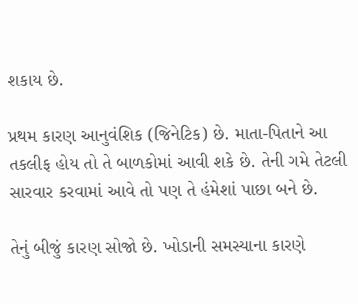શકાય છે.

પ્રથમ કારણ આનુવંશિક (જિનેટિક) છે. માતા-પિતાને આ તકલીફ હોય તો તે બાળકોમાં આવી શકે છે. તેની ગમે તેટલી સારવાર કરવામાં આવે તો પણ તે હંમેશાં પાછા બને છે.

તેનું બીજું કારણ સોજો છે. ખોડાની સમસ્યાના કારણે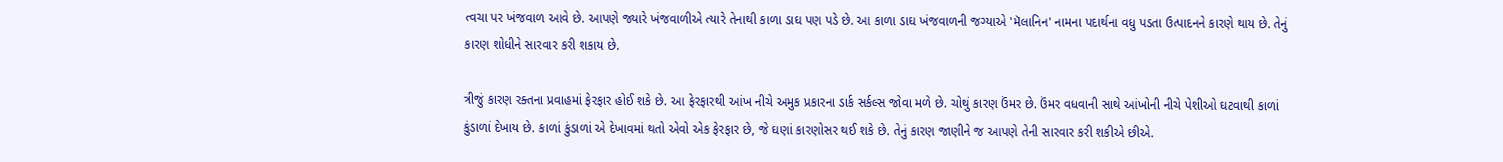ત્વચા પર ખંજવાળ આવે છે. આપણે જ્યારે ખંજવાળીએ ત્યારે તેનાથી કાળા ડાઘ પણ પડે છે. આ કાળા ડાઘ ખંજવાળની જગ્યાએ 'મૅલાનિન' નામના પદાર્થના વધુ પડતા ઉત્પાદનને કારણે થાય છે. તેનું કારણ શોધીને સારવાર કરી શકાય છે.

ત્રીજું કારણ રક્તના પ્રવાહમાં ફેરફાર હોઈ શકે છે. આ ફેરફારથી આંખ નીચે અમુક પ્રકારના ડાર્ક સર્કલ્સ જોવા મળે છે. ચોથું કારણ ઉંમર છે. ઉંમર વધવાની સાથે આંખોની નીચે પેશીઓ ઘટવાથી કાળાં કુંડાળાં દેખાય છે. કાળાં કુંડાળાં એ દેખાવમાં થતો એવો એક ફેરફાર છે, જે ઘણાં કારણોસર થઈ શકે છે. તેનું કારણ જાણીને જ આપણે તેની સારવાર કરી શકીએ છીએ.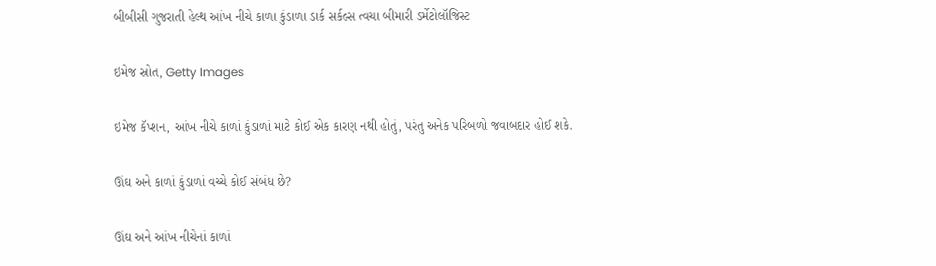બીબીસી ગુજરાતી હેલ્થ આંખ નીચે કાળા કુંડાળા ડાર્ક સર્કલ્સ ત્વચા બીમારી ડર્મેટોલૉજિસ્ટ

ઇમેજ સ્રોત, Getty Images

ઇમેજ કૅપ્શન, આંખ નીચે કાળાં કુંડાળાં માટે કોઈ એક કારણ નથી હોતું, પરંતુ અનેક પરિબળો જવાબદાર હોઈ શકે.

ઊંઘ અને કાળાં કુંડાળાં વચ્ચે કોઈ સંબંધ છે?

ઊંઘ અને આંખ નીચેનાં કાળાં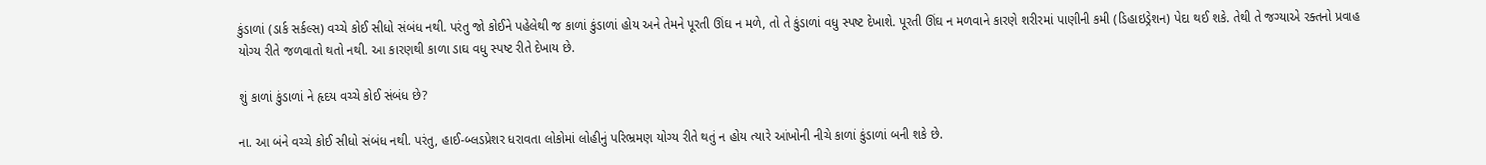કુંડાળાં (ડાર્ક સર્કલ્સ) વચ્ચે કોઈ સીધો સંબંધ નથી. પરંતુ જો કોઈને પહેલેથી જ કાળાં કુંડાળાં હોય અને તેમને પૂરતી ઊંઘ ન મળે, તો તે કુંડાળાં વધુ સ્પષ્ટ દેખાશે. પૂરતી ઊંઘ ન મળવાને કારણે શરીરમાં પાણીની કમી (ડિહાઇડ્રેશન) પેદા થઈ શકે. તેથી તે જગ્યાએ રક્તનો પ્રવાહ યોગ્ય રીતે જળવાતો થતો નથી. આ કારણથી કાળા ડાઘ વધુ સ્પષ્ટ રીતે દેખાય છે.

શું કાળાં કુંડાળાં ને હૃદય વચ્ચે કોઈ સંબંધ છે?

ના. આ બંને વચ્ચે કોઈ સીધો સંબંધ નથી. પરંતુ, હાઈ-બ્લડપ્રેશર ધરાવતા લોકોમાં લોહીનું પરિભ્રમણ યોગ્ય રીતે થતું ન હોય ત્યારે આંખોની નીચે કાળાં કુંડાળાં બની શકે છે.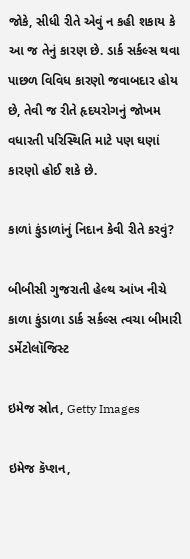જોકે, સીધી રીતે એવું ન કહી શકાય કે આ જ તેનું કારણ છે. ડાર્ક સર્કલ્સ થવા પાછળ વિવિધ કારણો જવાબદાર હોય છે, તેવી જ રીતે હૃદયરોગનું જોખમ વધારતી પરિસ્થિતિ માટે પણ ઘણાં કારણો હોઈ શકે છે.

કાળાં કુંડાળાંનું નિદાન કેવી રીતે કરવું?

બીબીસી ગુજરાતી હેલ્થ આંખ નીચે કાળા કુંડાળા ડાર્ક સર્કલ્સ ત્વચા બીમારી ડર્મેટોલૉજિસ્ટ

ઇમેજ સ્રોત, Getty Images

ઇમેજ કૅપ્શન,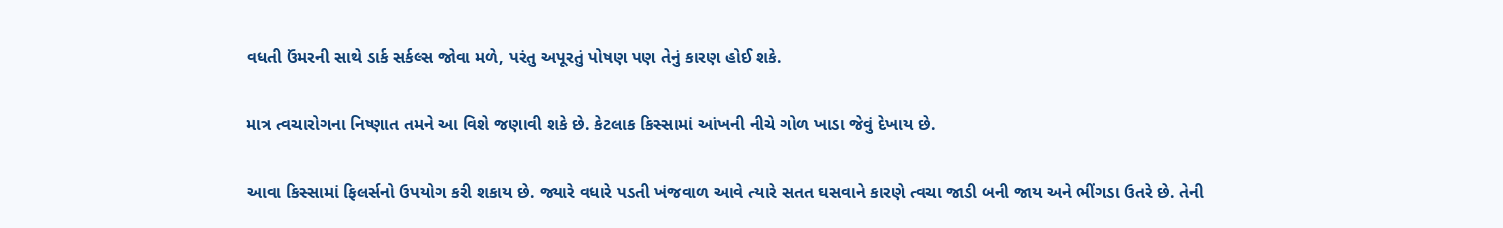વધતી ઉંમરની સાથે ડાર્ક સર્કલ્સ જોવા મળે, પરંતુ અપૂરતું પોષણ પણ તેનું કારણ હોઈ શકે.

માત્ર ત્વચારોગના નિષ્ણાત તમને આ વિશે જણાવી શકે છે. કેટલાક કિસ્સામાં આંખની નીચે ગોળ ખાડા જેવું દેખાય છે.

આવા કિસ્સામાં ફિલર્સનો ઉપયોગ કરી શકાય છે. જ્યારે વધારે પડતી ખંજવાળ આવે ત્યારે સતત ઘસવાને કારણે ત્વચા જાડી બની જાય અને ભીંગડા ઉતરે છે. તેની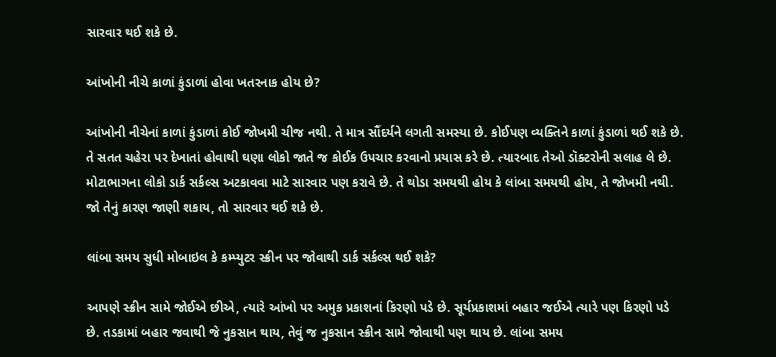સારવાર થઈ શકે છે.

આંખોની નીચે કાળાં કુંડાળાં હોવા ખતરનાક હોય છે?

આંખોની નીચેનાં કાળાં કુંડાળાં કોઈ જોખમી ચીજ નથી. તે માત્ર સૌંદર્યને લગતી સમસ્યા છે. કોઈપણ વ્યક્તિને કાળાં કુંડાળાં થઈ શકે છે. તે સતત ચહેરા પર દેખાતાં હોવાથી ઘણા લોકો જાતે જ કોઈક ઉપચાર કરવાનો પ્રયાસ કરે છે. ત્યારબાદ તેઓ ડૉક્ટરોની સલાહ લે છે. મોટાભાગના લોકો ડાર્ક સર્કલ્સ અટકાવવા માટે સારવાર પણ કરાવે છે. તે થોડા સમયથી હોય કે લાંબા સમયથી હોય, તે જોખમી નથી. જો તેનું કારણ જાણી શકાય, તો સારવાર થઈ શકે છે.

લાંબા સમય સુધી મોબાઇલ કે કમ્પ્યુટર સ્ક્રીન પર જોવાથી ડાર્ક સર્કલ્સ થઈ શકે?

આપણે સ્ક્રીન સામે જોઈએ છીએ, ત્યારે આંખો પર અમુક પ્રકાશનાં કિરણો પડે છે. સૂર્યપ્રકાશમાં બહાર જઈએ ત્યારે પણ કિરણો પડે છે. તડકામાં બહાર જવાથી જે નુકસાન થાય, તેવું જ નુકસાન સ્ક્રીન સામે જોવાથી પણ થાય છે. લાંબા સમય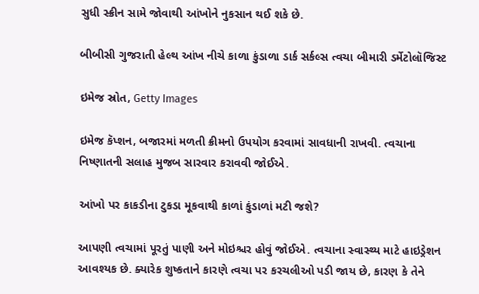સુધી સ્ક્રીન સામે જોવાથી આંખોને નુકસાન થઈ શકે છે.

બીબીસી ગુજરાતી હેલ્થ આંખ નીચે કાળા કુંડાળા ડાર્ક સર્કલ્સ ત્વચા બીમારી ડર્મેટોલૉજિસ્ટ

ઇમેજ સ્રોત, Getty Images

ઇમેજ કૅપ્શન, બજારમાં મળતી ક્રીમનો ઉપયોગ કરવામાં સાવધાની રાખવી. ત્વચાના નિષ્ણાતની સલાહ મુજબ સારવાર કરાવવી જોઈએ.

આંખો પર કાકડીના ટુકડા મૂકવાથી કાળાં કુંડાળાં મટી જશે?

આપણી ત્વચામાં પૂરતું પાણી અને મોઇશ્ચર હોવું જોઈએ. ત્વચાના સ્વાસ્થ્ય માટે હાઇડ્રેશન આવશ્યક છે. ક્યારેક શુષ્કતાને કારણે ત્વચા પર કરચલીઓ પડી જાય છે, કારણ કે તેને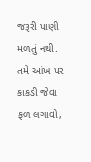જરૂરી પાણી મળતું નથી. તમે આંખ પર કાકડી જેવા ફળ લગાવો,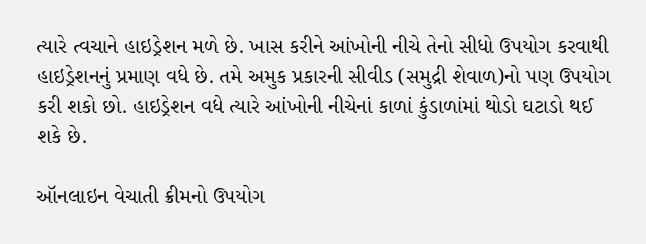ત્યારે ત્વચાને હાઇડ્રેશન મળે છે. ખાસ કરીને આંખોની નીચે તેનો સીધો ઉપયોગ કરવાથી હાઇડ્રેશનનું પ્રમાણ વધે છે. તમે અમુક પ્રકારની સીવીડ (સમુદ્રી શેવાળ)નો પણ ઉપયોગ કરી શકો છો. હાઇડ્રેશન વધે ત્યારે આંખોની નીચેનાં કાળાં કુંડાળાંમાં થોડો ઘટાડો થઈ શકે છે.

ઑનલાઇન વેચાતી ક્રીમનો ઉપયોગ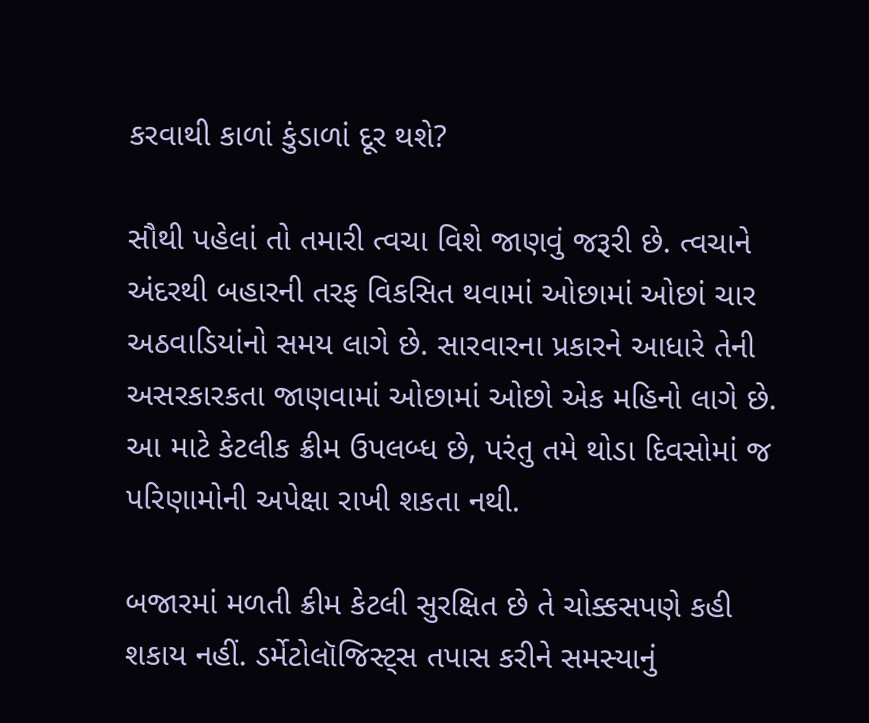કરવાથી કાળાં કુંડાળાં દૂર થશે?

સૌથી પહેલાં તો તમારી ત્વચા વિશે જાણવું જરૂરી છે. ત્વચાને અંદરથી બહારની તરફ વિકસિત થવામાં ઓછામાં ઓછાં ચાર અઠવાડિયાંનો સમય લાગે છે. સારવારના પ્રકારને આધારે તેની અસરકારકતા જાણવામાં ઓછામાં ઓછો એક મહિનો લાગે છે. આ માટે કેટલીક ક્રીમ ઉપલબ્ધ છે, પરંતુ તમે થોડા દિવસોમાં જ પરિણામોની અપેક્ષા રાખી શકતા નથી.

બજારમાં મળતી ક્રીમ કેટલી સુરક્ષિત છે તે ચોક્કસપણે કહી શકાય નહીં. ડર્મેટોલૉજિસ્ટ્સ તપાસ કરીને સમસ્યાનું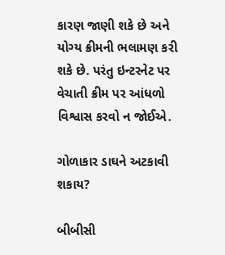કારણ જાણી શકે છે અને યોગ્ય ક્રીમની ભલામણ કરી શકે છે. પરંતુ ઇન્ટરનેટ પર વેચાતી ક્રીમ પર આંધળો વિશ્વાસ કરવો ન જોઈએ.

ગોળાકાર ડાઘને અટકાવી શકાય?

બીબીસી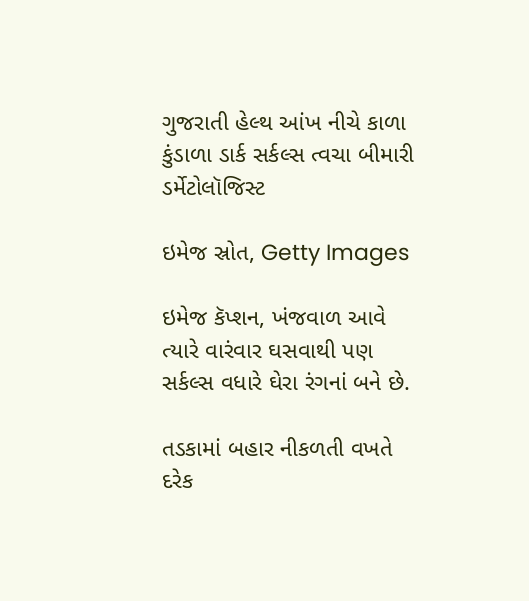ગુજરાતી હેલ્થ આંખ નીચે કાળા કુંડાળા ડાર્ક સર્કલ્સ ત્વચા બીમારી ડર્મેટોલૉજિસ્ટ

ઇમેજ સ્રોત, Getty Images

ઇમેજ કૅપ્શન, ખંજવાળ આવે ત્યારે વારંવાર ઘસવાથી પણ સર્કલ્સ વધારે ઘેરા રંગનાં બને છે.

તડકામાં બહાર નીકળતી વખતે દરેક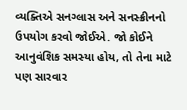વ્યક્તિએ સનગ્લાસ અને સનસ્ક્રીનનો ઉપયોગ કરવો જોઈએ. જો કોઈને આનુવંશિક સમસ્યા હોય, તો તેના માટે પણ સારવાર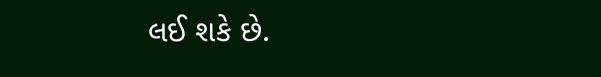લઈ શકે છે.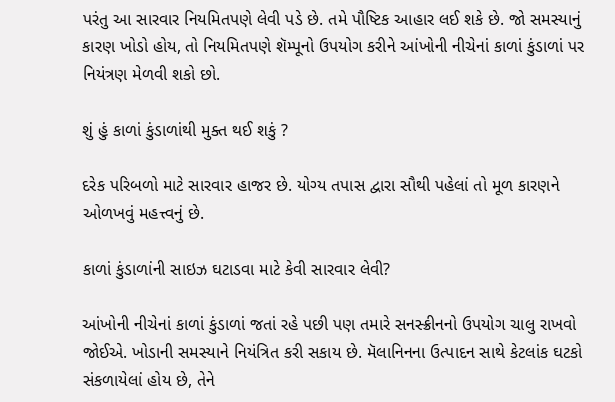પરંતુ આ સારવાર નિયમિતપણે લેવી પડે છે. તમે પૌષ્ટિક આહાર લઈ શકે છે. જો સમસ્યાનું કારણ ખોડો હોય, તો નિયમિતપણે શૅમ્પૂનો ઉપયોગ કરીને આંખોની નીચેનાં કાળાં કુંડાળાં પર નિયંત્રણ મેળવી શકો છો.

શું હું કાળાં કુંડાળાંથી મુક્ત થઈ શકું ?

દરેક પરિબળો માટે સારવાર હાજર છે. યોગ્ય તપાસ દ્વારા સૌથી પહેલાં તો મૂળ કારણને ઓળખવું મહત્ત્વનું છે.

કાળાં કુંડાળાંની સાઇઝ ઘટાડવા માટે કેવી સારવાર લેવી?

આંખોની નીચેનાં કાળાં કુંડાળાં જતાં રહે પછી પણ તમારે સનસ્ક્રીનનો ઉપયોગ ચાલુ રાખવો જોઈએ. ખોડાની સમસ્યાને નિયંત્રિત કરી સકાય છે. મૅલાનિનના ઉત્પાદન સાથે કેટલાંક ઘટકો સંકળાયેલાં હોય છે, તેને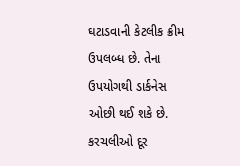ઘટાડવાની કેટલીક ક્રીમ ઉપલબ્ધ છે. તેના ઉપયોગથી ડાર્કનેસ ઓછી થઈ શકે છે. કરચલીઓ દૂર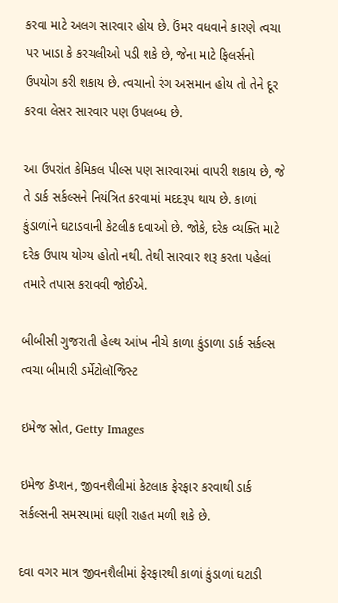કરવા માટે અલગ સારવાર હોય છે. ઉંમર વધવાને કારણે ત્વચા પર ખાડા કે કરચલીઓ પડી શકે છે, જેના માટે ફિલર્સનો ઉપયોગ કરી શકાય છે. ત્વચાનો રંગ અસમાન હોય તો તેને દૂર કરવા લેસર સારવાર પણ ઉપલબ્ધ છે.

આ ઉપરાંત કેમિકલ પીલ્સ પણ સારવારમાં વાપરી શકાય છે, જે તે ડાર્ક સર્કલ્સને નિયંત્રિત કરવામાં મદદરૂપ થાય છે. કાળાં કુંડાળાંને ઘટાડવાની કેટલીક દવાઓ છે. જોકે, દરેક વ્યક્તિ માટે દરેક ઉપાય યોગ્ય હોતો નથી. તેથી સારવાર શરૂ કરતા પહેલાં તમારે તપાસ કરાવવી જોઈએ.

બીબીસી ગુજરાતી હેલ્થ આંખ નીચે કાળા કુંડાળા ડાર્ક સર્કલ્સ ત્વચા બીમારી ડર્મેટોલૉજિસ્ટ

ઇમેજ સ્રોત, Getty Images

ઇમેજ કૅપ્શન, જીવનશૈલીમાં કેટલાક ફેરફાર કરવાથી ડાર્ક સર્કલ્સની સમસ્યામાં ઘણી રાહત મળી શકે છે.

દવા વગર માત્ર જીવનશૈલીમાં ફેરફારથી કાળાં કુંડાળાં ઘટાડી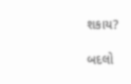શકાય?

બદલો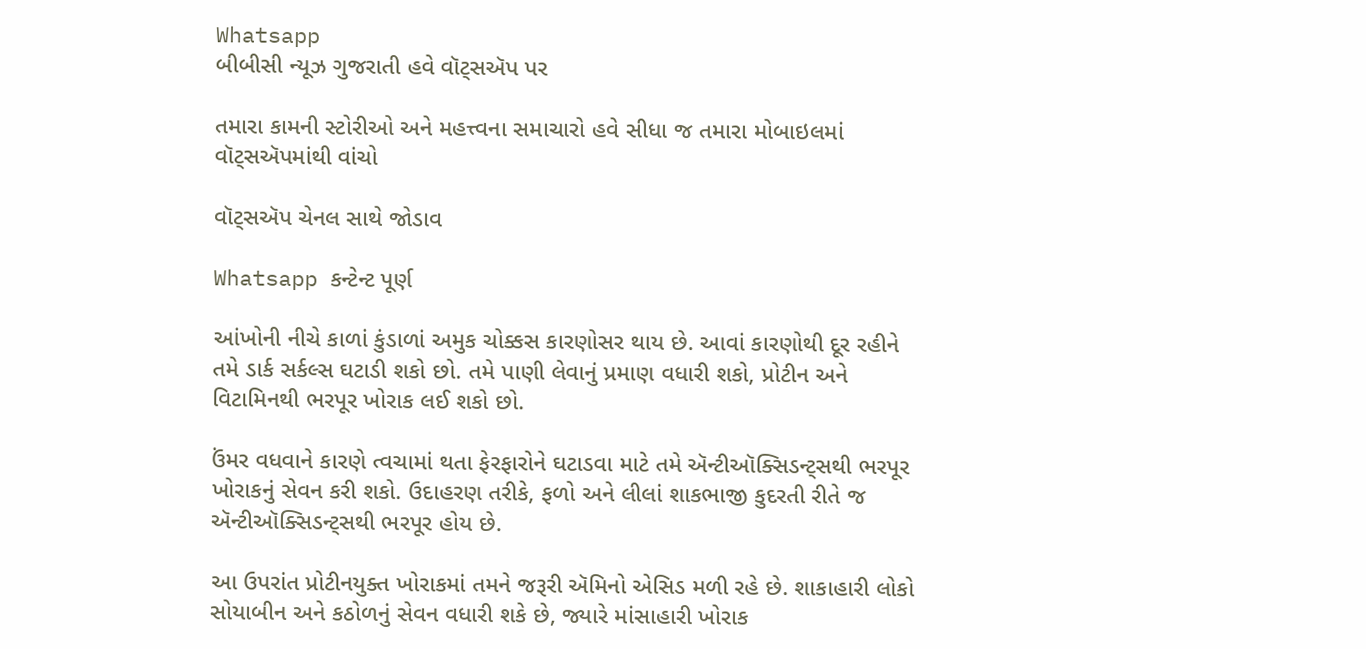Whatsapp
બીબીસી ન્યૂઝ ગુજરાતી હવે વૉટ્સઍપ પર

તમારા કામની સ્ટોરીઓ અને મહત્ત્વના સમાચારો હવે સીધા જ તમારા મોબાઇલમાં વૉટ્સઍપમાંથી વાંચો

વૉટ્સઍપ ચેનલ સાથે જોડાવ

Whatsapp કન્ટેન્ટ પૂર્ણ

આંખોની નીચે કાળાં કુંડાળાં અમુક ચોક્કસ કારણોસર થાય છે. આવાં કારણોથી દૂર રહીને તમે ડાર્ક સર્કલ્સ ઘટાડી શકો છો. તમે પાણી લેવાનું પ્રમાણ વધારી શકો, પ્રોટીન અને વિટામિનથી ભરપૂર ખોરાક લઈ શકો છો.

ઉંમર વધવાને કારણે ત્વચામાં થતા ફેરફારોને ઘટાડવા માટે તમે ઍન્ટીઑક્સિડન્ટ્સથી ભરપૂર ખોરાકનું સેવન કરી શકો. ઉદાહરણ તરીકે, ફળો અને લીલાં શાકભાજી કુદરતી રીતે જ ઍન્ટીઑક્સિડન્ટ્સથી ભરપૂર હોય છે.

આ ઉપરાંત પ્રોટીનયુક્ત ખોરાકમાં તમને જરૂરી ઍમિનો એસિડ મળી રહે છે. શાકાહારી લોકો સોયાબીન અને કઠોળનું સેવન વધારી શકે છે, જ્યારે માંસાહારી ખોરાક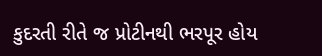કુદરતી રીતે જ પ્રોટીનથી ભરપૂર હોય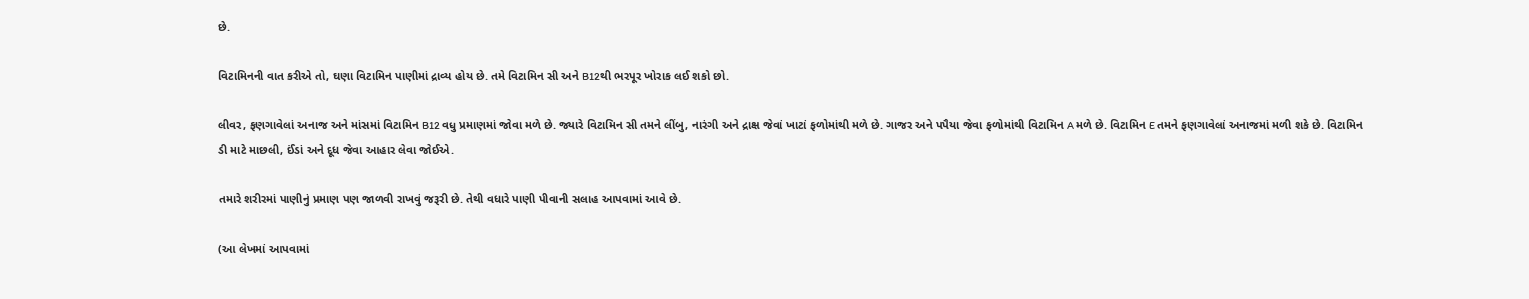છે.

વિટામિનની વાત કરીએ તો, ઘણા વિટામિન પાણીમાં દ્રાવ્ય હોય છે. તમે વિટામિન સી અને B12થી ભરપૂર ખોરાક લઈ શકો છો.

લીવર, ફણગાવેલાં અનાજ અને માંસમાં વિટામિન B12 વધુ પ્રમાણમાં જોવા મળે છે. જ્યારે વિટામિન સી તમને લીંબુ, નારંગી અને દ્રાક્ષ જેવાં ખાટાં ફળોમાંથી મળે છે. ગાજર અને પપૈયા જેવા ફળોમાંથી વિટામિન A મળે છે. વિટામિન E તમને ફણગાવેલાં અનાજમાં મળી શકે છે. વિટામિન ડી માટે માછલી, ઈંડાં અને દૂધ જેવા આહાર લેવા જોઈએ.

તમારે શરીરમાં પાણીનું પ્રમાણ પણ જાળવી રાખવું જરૂરી છે. તેથી વધારે પાણી પીવાની સલાહ આપવામાં આવે છે.

(આ લેખમાં આપવામાં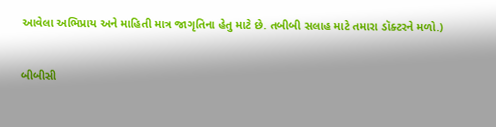આવેલા અભિપ્રાય અને માહિતી માત્ર જાગૃતિના હેતુ માટે છે. તબીબી સલાહ માટે તમારા ડૉક્ટરને મળો.)

બીબીસી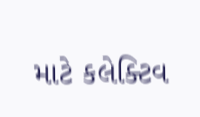માટે કલેક્ટિવ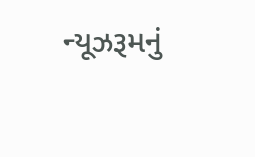ન્યૂઝરૂમનું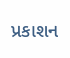પ્રકાશન